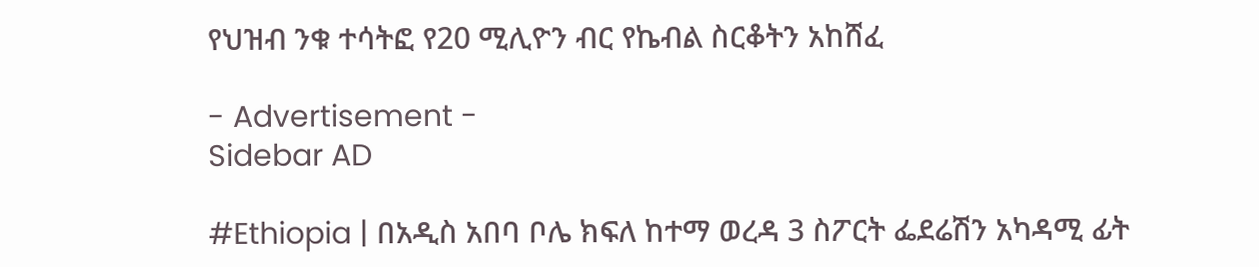የህዝብ ንቁ ተሳትፎ የ20 ሚሊዮን ብር የኬብል ስርቆትን አከሸፈ

- Advertisement -
Sidebar AD

#Ethiopia | በአዲስ አበባ ቦሌ ክፍለ ከተማ ወረዳ 3 ስፖርት ፌደሬሽን አካዳሚ ፊት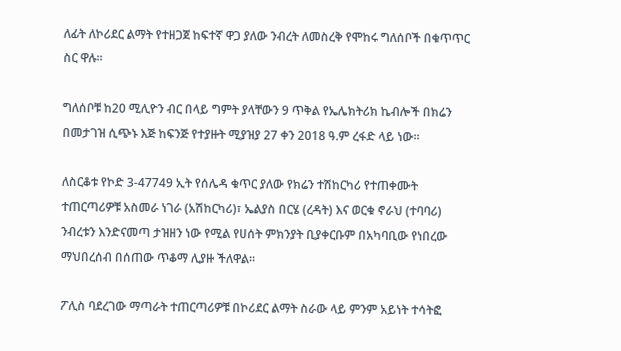ለፊት ለኮሪደር ልማት የተዘጋጀ ከፍተኛ ዋጋ ያለው ንብረት ለመስረቅ የሞከሩ ግለሰቦች በቁጥጥር ስር ዋሉ።

ግለሰቦቹ ከ20 ሚሊዮን ብር በላይ ግምት ያላቸውን 9 ጥቅል የኤሌክትሪክ ኬብሎች በክሬን በመታገዝ ሲጭኑ እጅ ከፍንጅ የተያዙት ሚያዝያ 27 ቀን 2018 ዓ.ም ረፋድ ላይ ነው።

ለስርቆቱ የኮድ 3-47749 ኢት የሰሌዳ ቁጥር ያለው የክሬን ተሽከርካሪ የተጠቀሙት ተጠርጣሪዎቹ አስመራ ነገራ (አሽከርካሪ)፣ ኤልያስ በርሄ (ረዳት) እና ወርቁ ኖራህ (ተባባሪ) ንብረቱን እንድናመጣ ታዝዘን ነው የሚል የሀሰት ምክንያት ቢያቀርቡም በአካባቢው የነበረው ማህበረሰብ በሰጠው ጥቆማ ሊያዙ ችለዋል።

ፖሊስ ባደረገው ማጣራት ተጠርጣሪዎቹ በኮሪደር ልማት ስራው ላይ ምንም አይነት ተሳትፎ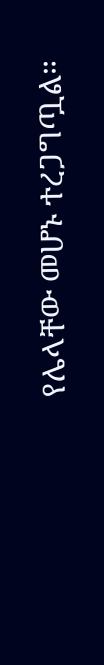የሌላቸው መሆኑ ተረጋግጧል።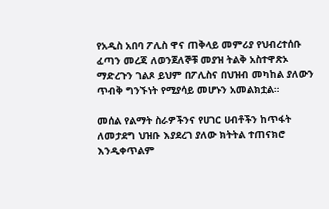የአዲስ አበባ ፖሊስ ዋና ጠቅላይ መምሪያ የህብረተሰቡ ፈጣን መረጃ ለወንጀለኞቹ መያዝ ትልቅ አስተዋጽኦ ማድረጉን ገልጾ ይህም በፖሊስና በህዝብ መካከል ያለውን ጥብቅ ግንኙነት የሚያሳይ መሆኑን አመልክቷል።

መሰል የልማት ስራዎችንና የሀገር ሀብቶችን ከጥፋት ለመታደግ ህዝቡ እያደረገ ያለው ክትትል ተጠናክሮ እንዲቀጥልም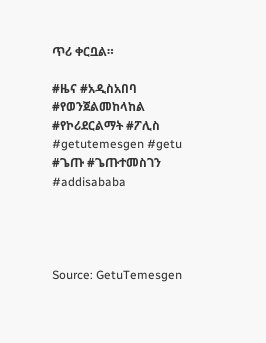ጥሪ ቀርቧል።

#ዜና #አዲስአበባ #የወንጀልመከላከል #የኮሪደርልማት #ፖሊስ #getutemesgen #getu #ጌጡ #ጌጡተመስገን #addisababa




Source: GetuTemesgen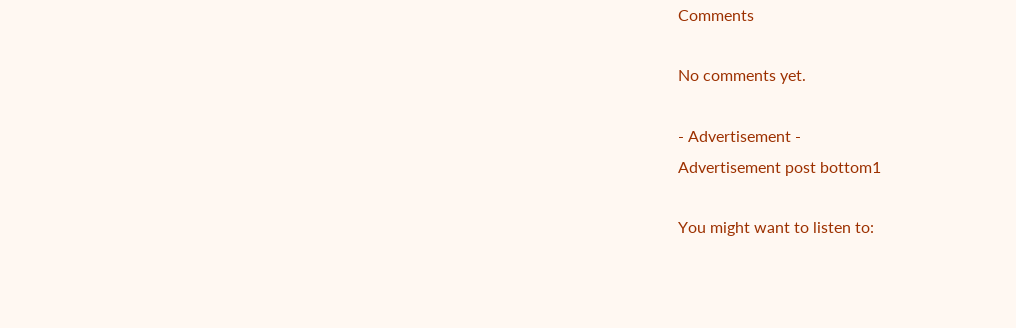Comments

No comments yet.

- Advertisement -
Advertisement post bottom1

You might want to listen to: